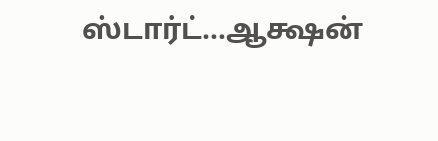ஸ்டார்ட்…ஆக்ஷன்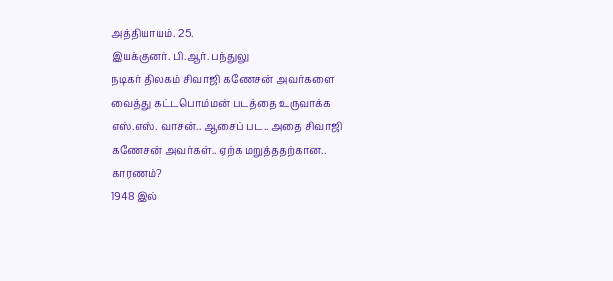அத்தியாயம். 25.
இயக்குனர். பி.ஆர். பந்துலு
நடிகர் திலகம் சிவாஜி கணேசன் அவர்களை வைத்து கட்டபொம்மன் படத்தை உருவாக்க எஸ்.எஸ். வாசன்.. ஆசைப் பட.. அதை சிவாஜி கணேசன் அவர்கள்.. ஏற்க மறுத்ததற்கான.. காரணம்?
1948 இல்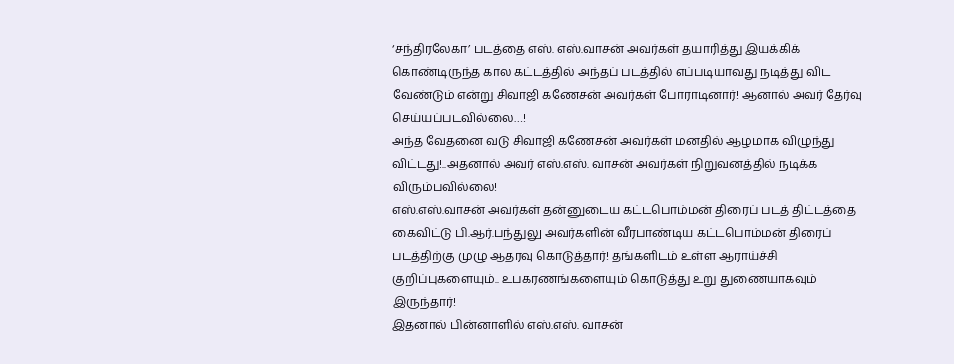‘சந்திரலேகா’ படத்தை எஸ். எஸ்.வாசன் அவர்கள் தயாரித்து இயக்கிக் கொண்டிருந்த கால கட்டத்தில் அந்தப் படத்தில் எப்படியாவது நடித்து விட வேண்டும் என்று சிவாஜி கணேசன் அவர்கள் போராடினார்! ஆனால் அவர் தேர்வு செய்யப்படவில்லை…!
அந்த வேதனை வடு சிவாஜி கணேசன் அவர்கள் மனதில் ஆழமாக விழுந்து விட்டது!..அதனால் அவர் எஸ்.எஸ். வாசன் அவர்கள் நிறுவனத்தில் நடிக்க விரும்பவில்லை!
எஸ்.எஸ்.வாசன் அவர்கள் தன்னுடைய கட்டபொம்மன் திரைப் படத் திட்டத்தை கைவிட்டு பி.ஆர்.பந்துலு அவர்களின் வீரபாண்டிய கட்டபொம்மன் திரைப் படத்திற்கு முழு ஆதரவு கொடுத்தார்! தங்களிடம் உள்ள ஆராய்ச்சி குறிப்புகளையும்.. உபகரணங்களையும் கொடுத்து உறு துணையாகவும் இருந்தார்!
இதனால் பின்னாளில் எஸ்.எஸ். வாசன்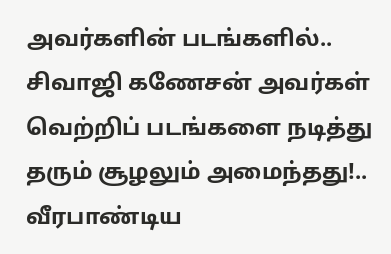அவர்களின் படங்களில்.. சிவாஜி கணேசன் அவர்கள் வெற்றிப் படங்களை நடித்து தரும் சூழலும் அமைந்தது!..
வீரபாண்டிய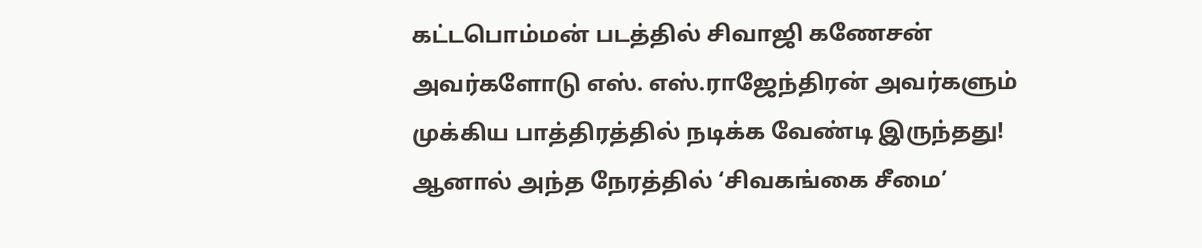கட்டபொம்மன் படத்தில் சிவாஜி கணேசன் அவர்களோடு எஸ். எஸ்.ராஜேந்திரன் அவர்களும் முக்கிய பாத்திரத்தில் நடிக்க வேண்டி இருந்தது! ஆனால் அந்த நேரத்தில் ‘சிவகங்கை சீமை’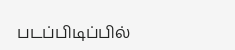படப்பிடிப்பில்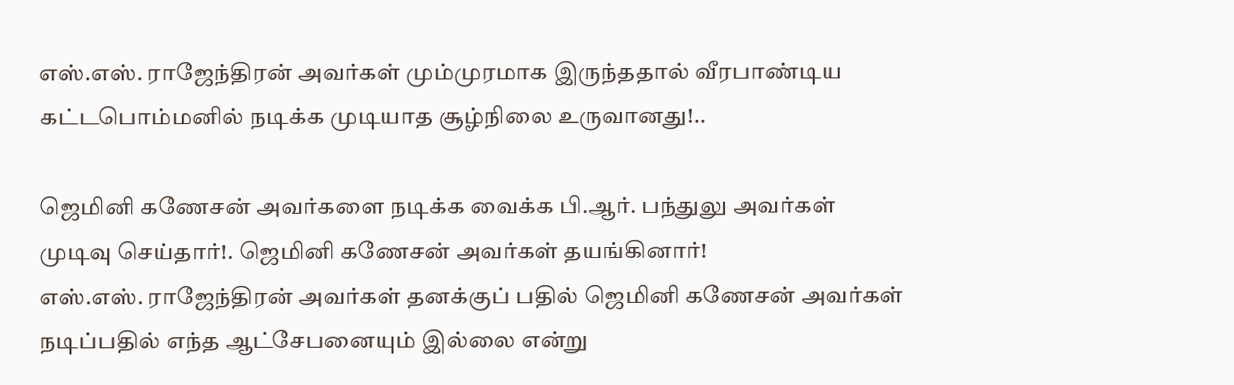எஸ்.எஸ். ராஜேந்திரன் அவர்கள் மும்முரமாக இருந்ததால் வீரபாண்டிய கட்டபொம்மனில் நடிக்க முடியாத சூழ்நிலை உருவானது!..

ஜெமினி கணேசன் அவர்களை நடிக்க வைக்க பி.ஆர். பந்துலு அவர்கள் முடிவு செய்தார்!. ஜெமினி கணேசன் அவர்கள் தயங்கினார்!
எஸ்.எஸ். ராஜேந்திரன் அவர்கள் தனக்குப் பதில் ஜெமினி கணேசன் அவர்கள் நடிப்பதில் எந்த ஆட்சேபனையும் இல்லை என்று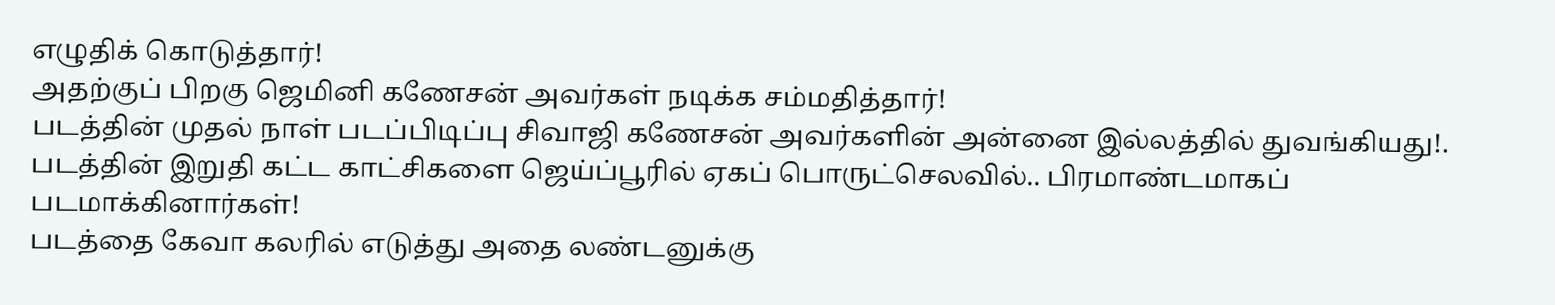எழுதிக் கொடுத்தார்!
அதற்குப் பிறகு ஜெமினி கணேசன் அவர்கள் நடிக்க சம்மதித்தார்!
படத்தின் முதல் நாள் படப்பிடிப்பு சிவாஜி கணேசன் அவர்களின் அன்னை இல்லத்தில் துவங்கியது!.
படத்தின் இறுதி கட்ட காட்சிகளை ஜெய்ப்பூரில் ஏகப் பொருட்செலவில்.. பிரமாண்டமாகப் படமாக்கினார்கள்!
படத்தை கேவா கலரில் எடுத்து அதை லண்டனுக்கு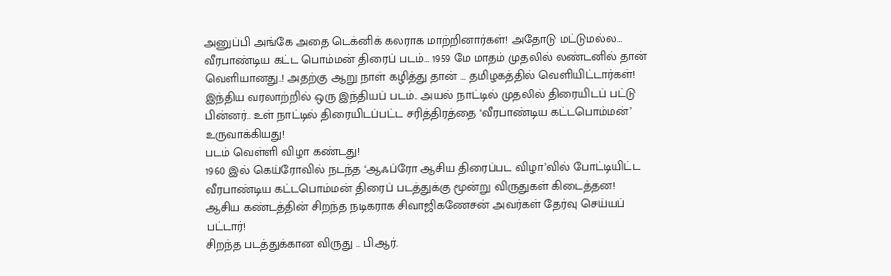அனுப்பி அங்கே அதை டெக்னிக் கலராக மாற்றினார்கள்! அதோடு மட்டுமல்ல…
வீரபாண்டிய கட்ட பொம்மன் திரைப் படம்… 1959 மே மாதம் முதலில் லண்டனில் தான் வெளியானது..! அதற்கு ஆறு நாள் கழித்து தான் … தமிழகத்தில் வெளியிட்டார்கள்!
இந்திய வரலாற்றில் ஒரு இந்தியப் படம்.. அயல் நாட்டில் முதலில் திரையிடப் பட்டு பின்னர்.. உள் நாட்டில் திரையிடப்பட்ட சரித்திரத்தை ‘வீரபாண்டிய கட்டபொம்மன்’ உருவாக்கியது!
படம் வெள்ளி விழா கண்டது!
1960 இல் கெய்ரோவில் நடந்த ‘ஆஃப்ரோ ஆசிய திரைப்பட விழா’வில் போட்டியிட்ட வீரபாண்டிய கட்டபொம்மன் திரைப் படத்துக்கு மூன்று விருதுகள் கிடைத்தன!
ஆசிய கண்டத்தின் சிறந்த நடிகராக சிவாஜிகணேசன் அவர்கள் தேர்வு செய்யப் பட்டார்!
சிறந்த படத்துக்கான விருது .. பி.ஆர்.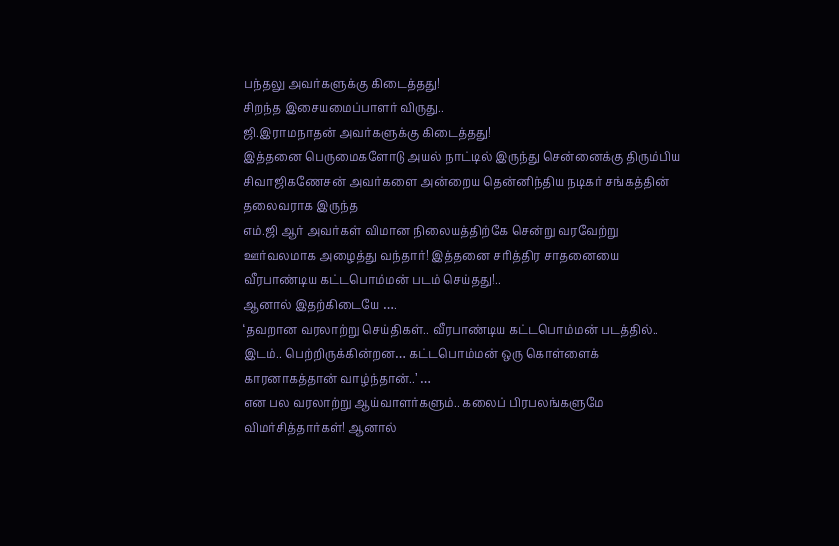பந்தலு அவர்களுக்கு கிடைத்தது!
சிறந்த இசையமைப்பாளர் விருது..
ஜி.இராமநாதன் அவர்களுக்கு கிடைத்தது!
இத்தனை பெருமைகளோடு அயல் நாட்டில் இருந்து சென்னைக்கு திரும்பிய சிவாஜிகணேசன் அவர்களை அன்றைய தென்னிந்திய நடிகர் சங்கத்தின் தலைவராக இருந்த
எம்.ஜி ஆர் அவர்கள் விமான நிலையத்திற்கே சென்று வரவேற்று ஊர்வலமாக அழைத்து வந்தார்! இத்தனை சரித்திர சாதனையை வீரபாண்டிய கட்டபொம்மன் படம் செய்தது!..
ஆனால் இதற்கிடையே ….
‘தவறான வரலாற்று செய்திகள்.. வீரபாண்டிய கட்டபொம்மன் படத்தில்.. இடம்.. பெற்றிருக்கின்றன… கட்டபொம்மன் ஒரு கொள்ளைக் காரனாகத்தான் வாழ்ந்தான்..’ …
என பல வரலாற்று ஆய்வாளர்களும்.. கலைப் பிரபலங்களுமே விமர்சித்தார்கள்! ஆனால்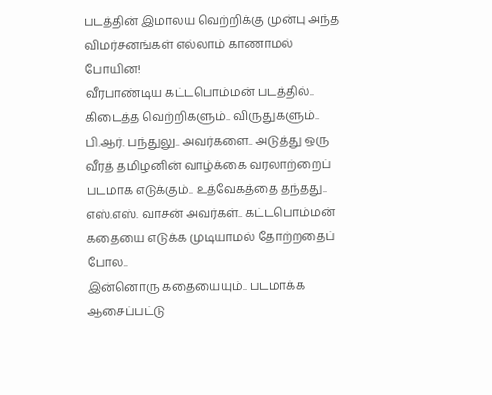படத்தின் இமாலய வெற்றிக்கு முன்பு அந்த விமர்சனங்கள் எல்லாம் காணாமல் போயின!
வீரபாண்டிய கட்டபொம்மன் படத்தில்.. கிடைத்த வெற்றிகளும்.. விருதுகளும்.. பி.ஆர். பந்துலு.. அவர்களை.. அடுத்து ஒரு வீரத் தமிழனின் வாழ்க்கை வரலாற்றைப் படமாக எடுக்கும்.. உத்வேகத்தை தந்தது..
எஸ்.எஸ். வாசன் அவர்கள்.. கட்டபொம்மன் கதையை எடுக்க முடியாமல் தோற்றதைப் போல..
இன்னொரு கதையையும்.. படமாக்க ஆசைப்பட்டு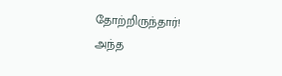தோற்றிருந்தார்!
அந்த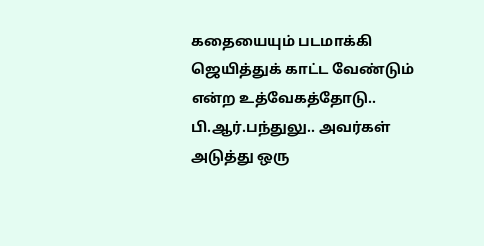கதையையும் படமாக்கி ஜெயித்துக் காட்ட வேண்டும் என்ற உத்வேகத்தோடு.. பி.ஆர்.பந்துலு.. அவர்கள் அடுத்து ஒரு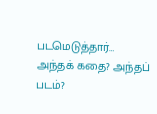படமெடுத்தார்…
அந்தக் கதை? அந்தப் படம்?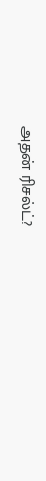அதன் ரிசல்ட்?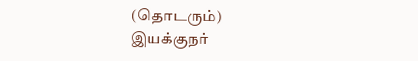(தொடரும்)
இயக்குநர்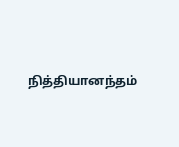நித்தியானந்தம்